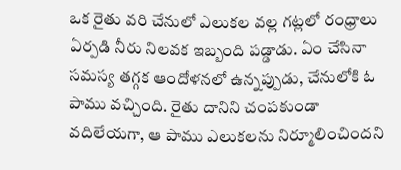ఒక రైతు వరి చేనులో ఎలుకల వల్ల గట్లలో రంధ్రాలు ఏర్పడి నీరు నిలవక ఇబ్బంది పడ్డాడు. ఏం చేసినా సమస్య తగ్గక ఆందోళనలో ఉన్నప్పుడు, చేనులోకి ఓ పాము వచ్చింది. రైతు దానిని చంపకుండా వదిలేయగా, ఆ పాము ఎలుకలను నిర్మూలించిందని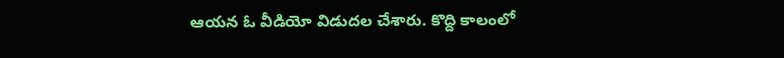ఆయన ఓ వీడియో విడుదల చేశారు. కొద్ది కాలంలో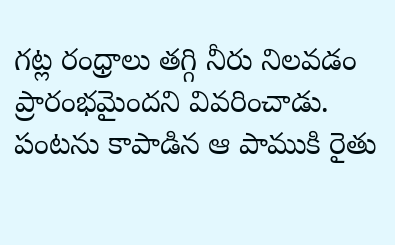గట్ల రంధ్రాలు తగ్గి నీరు నిలవడం ప్రారంభమైందని వివరించాడు. పంటను కాపాడిన ఆ పాముకి రైతు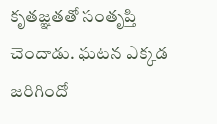కృతజ్ఞతతో సంతృప్తి చెందాడు. ఘటన ఎక్కడ జరిగిందో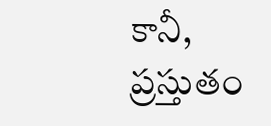కానీ, ప్రస్తుతం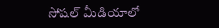సోషల్ మీడియాలో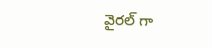వైరల్ గా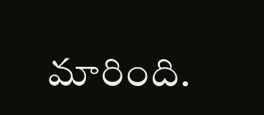మారింది.